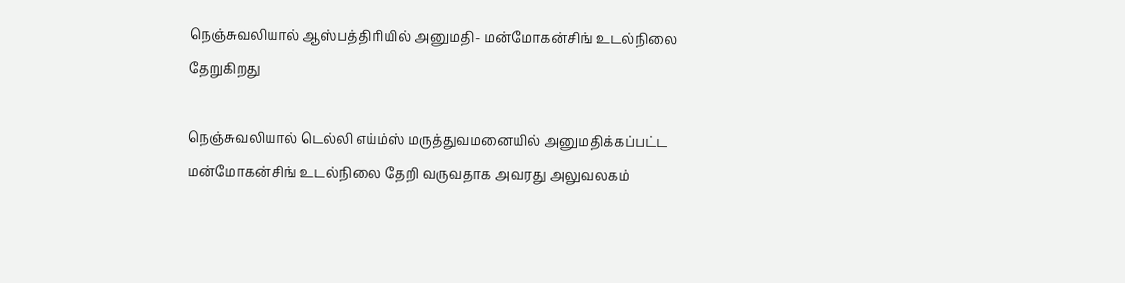நெஞ்சுவலியால் ஆஸ்பத்திரியில் அனுமதி- மன்மோகன்சிங் உடல்நிலை தேறுகிறது

நெஞ்சுவலியால் டெல்லி எய்ம்ஸ் மருத்துவமனையில் அனுமதிக்கப்பட்ட மன்மோகன்சிங் உடல்நிலை தேறி வருவதாக அவரது அலுவலகம்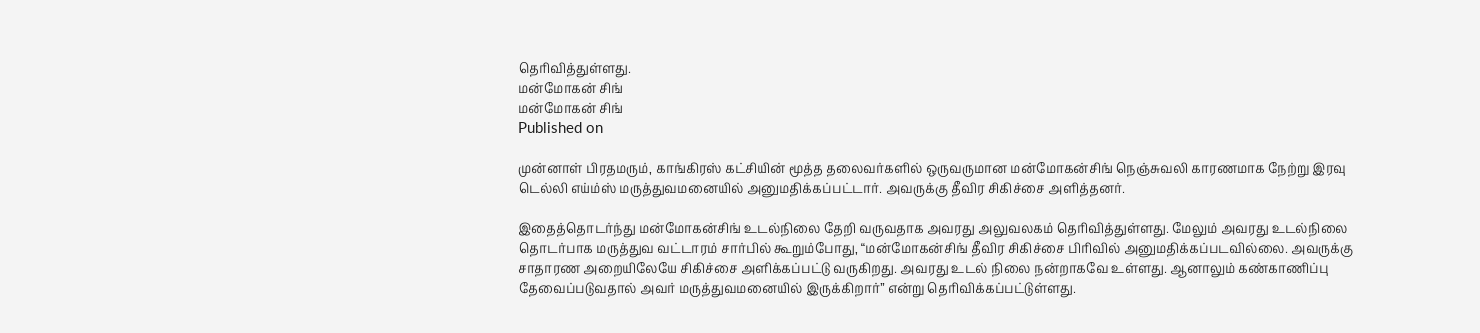தெரிவித்துள்ளது.
மன்மோகன் சிங்
மன்மோகன் சிங்
Published on

முன்னாள் பிரதமரும், காங்கிரஸ் கட்சியின் மூத்த தலைவர்களில் ஒருவருமான மன்மோகன்சிங் நெஞ்சுவலி காரணமாக நேற்று இரவு டெல்லி எய்ம்ஸ் மருத்துவமனையில் அனுமதிக்கப்பட்டார். அவருக்கு தீவிர சிகிச்சை அளித்தனர்.

இதைத்தொடர்ந்து மன்மோகன்சிங் உடல்நிலை தேறி வருவதாக அவரது அலுவலகம் தெரிவித்துள்ளது. மேலும் அவரது உடல்நிலை தொடர்பாக மருத்துவ வட்டாரம் சார்பில் கூறும்போது, “மன்மோகன்சிங் தீவிர சிகிச்சை பிரிவில் அனுமதிக்கப்படவில்லை. அவருக்கு சாதாரண அறையிலேயே சிகிச்சை அளிக்கப்பட்டு வருகிறது. அவரது உடல் நிலை நன்றாகவே உள்ளது. ஆனாலும் கண்காணிப்பு தேவைப்படுவதால் அவர் மருத்துவமனையில் இருக்கிறார்” என்று தெரிவிக்கப்பட்டுள்ளது.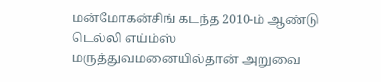மன்மோகன்சிங் கடந்த 2010-ம் ஆண்டு டெல்லி எய்ம்ஸ் மருத்துவமனையில்தான் அறுவை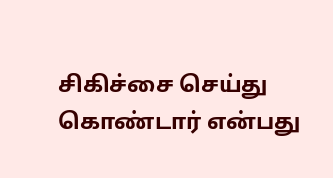சிகிச்சை செய்து கொண்டார் என்பது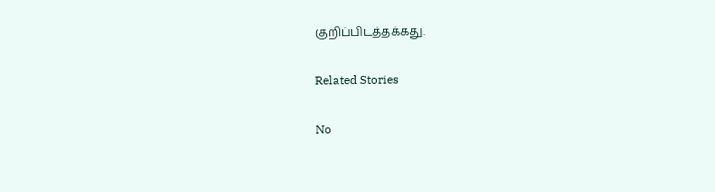குறிப்பிடத்தக்கது.

Related Stories

No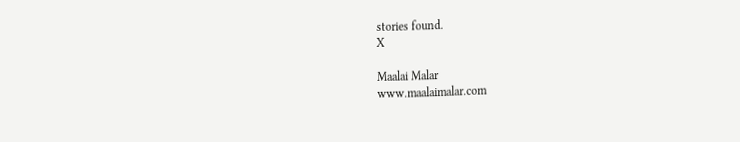stories found.
X

Maalai Malar
www.maalaimalar.com